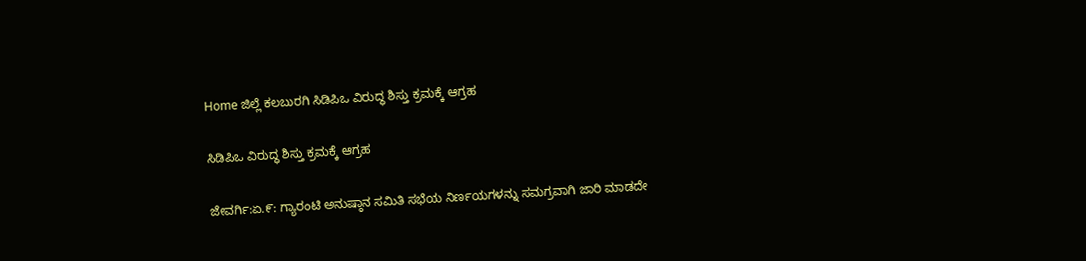Home ಜಿಲ್ಲೆ ಕಲಬುರಗಿ ಸಿಡಿಪಿಒ ವಿರುದ್ಧ ಶಿಸ್ತು ಕ್ರಮಕ್ಕೆ ಆಗ್ರಹ

ಸಿಡಿಪಿಒ ವಿರುದ್ಧ ಶಿಸ್ತು ಕ್ರಮಕ್ಕೆ ಆಗ್ರಹ

ಜೇವರ್ಗಿ:ಏ.೯: ಗ್ಯಾರಂಟಿ ಅನುಷ್ಠಾನ ಸಮಿತಿ ಸಭೆಯ ನಿರ್ಣಯಗಳನ್ನು ಸಮಗ್ರವಾಗಿ ಜಾರಿ ಮಾಡದೇ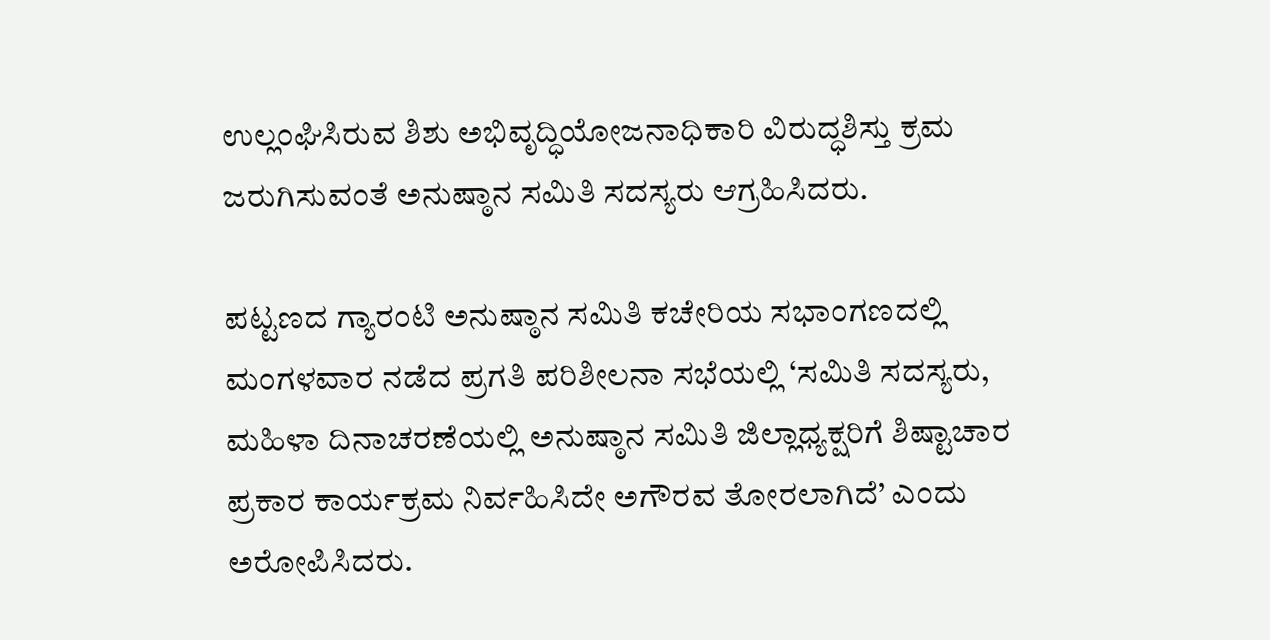ಉಲ್ಲಂಘಿಸಿರುವ ಶಿಶು ಅಭಿವೃದ್ಧಿಯೋಜನಾಧಿಕಾರಿ ವಿರುದ್ಧಶಿಸ್ತು ಕ್ರಮ ಜರುಗಿಸುವಂತೆ ಅನುಷ್ಠಾನ ಸಮಿತಿ ಸದಸ್ಯರು ಆಗ್ರಹಿಸಿದರು.

ಪಟ್ಟಣದ ಗ್ಯಾರಂಟಿ ಅನುಷ್ಠಾನ ಸಮಿತಿ ಕಚೇರಿಯ ಸಭಾಂಗಣದಲ್ಲಿ ಮಂಗಳವಾರ ನಡೆದ ಪ್ರಗತಿ ಪರಿಶೀಲನಾ ಸಭೆಯಲ್ಲಿ ‘ಸಮಿತಿ ಸದಸ್ಯರು, ಮಹಿಳಾ ದಿನಾಚರಣೆಯಲ್ಲಿ ಅನುಷ್ಠಾನ ಸಮಿತಿ ಜಿಲ್ಲಾಧ್ಯಕ್ಷರಿಗೆ ಶಿಷ್ಟಾಚಾರ ಪ್ರಕಾರ ಕಾರ್ಯಕ್ರಮ ನಿರ್ವಹಿಸಿದೇ ಅಗೌರವ ತೋರಲಾಗಿದೆ’ ಎಂದು ಅರೋಪಿಸಿದರು.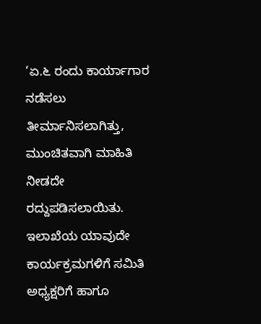‘ಏ.೬ ರಂದು ಕಾರ್ಯಾಗಾರ ನಡೆಸಲು ತೀರ್ಮಾನಿಸಲಾಗಿತ್ತು, ಮುಂಚಿತವಾಗಿ ಮಾಹಿತಿ ನೀಡದೇ ರದ್ದುಪಡಿಸಲಾಯಿತು. ಇಲಾಖೆಯ ಯಾವುದೇ ಕಾರ್ಯಕ್ರಮಗಳಿಗೆ ಸಮಿತಿ ಅಧ್ಯಕ್ಷರಿಗೆ ಹಾಗೂ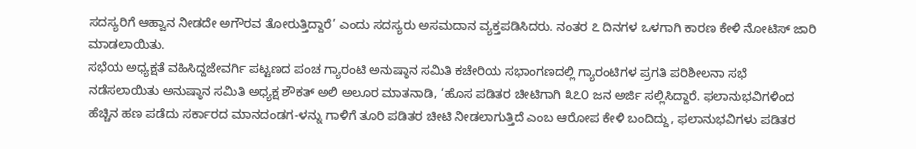ಸದಸ್ಯರಿಗೆ ಆಹ್ವಾನ ನೀಡದೇ ಅಗೌರವ ತೋರುತ್ತಿದ್ದಾರೆ’ ಎಂದು ಸದಸ್ಯರು ಅಸಮದಾನ ವ್ಯಕ್ತಪಡಿಸಿದರು. ನಂತರ ೭ ದಿನಗಳ ಒಳಗಾಗಿ ಕಾರಣ ಕೇಳಿ ನೋಟಿಸ್ ಜಾರಿ ಮಾಡಲಾಯಿತು.
ಸಭೆಯ ಅಧ್ಯಕ್ಷತೆ ವಹಿಸಿದ್ದಜೇವರ್ಗಿ ಪಟ್ಟಣದ ಪಂಚ ಗ್ಯಾರಂಟಿ ಅನುಷ್ಠಾನ ಸಮಿತಿ ಕಚೇರಿಯ ಸಭಾಂಗಣದಲ್ಲಿ ಗ್ಯಾರಂಟಿಗಳ ಪ್ರಗತಿ ಪರಿಶೀಲನಾ ಸಭೆ ನಡೆಸಲಾಯಿತು ಅನುಷ್ಠಾನ ಸಮಿತಿ ಅಧ್ಯಕ್ಷ ಶೌಕತ್ ಅಲಿ ಅಲೂರ ಮಾತನಾಡಿ, ‘ಹೊಸ ಪಡಿತರ ಚೀಟಿಗಾಗಿ ೩೭೦ ಜನ ಅರ್ಜಿ ಸಲ್ಲಿಸಿದ್ದಾರೆ. ಫಲಾನುಭವಿಗಳಿಂದ ಹೆಚ್ಚಿನ ಹಣ ಪಡೆದು ಸರ್ಕಾರದ ಮಾನದಂಡಗ-ಳನ್ನು ಗಾಳಿಗೆ ತೂರಿ ಪಡಿತರ ಚೀಟಿ ನೀಡಲಾಗುತ್ತಿದೆ ಎಂಬ ಆರೋಪ ಕೇಳಿ ಬಂದಿದ್ದು, ಫಲಾನುಭವಿಗಳು ಪಡಿತರ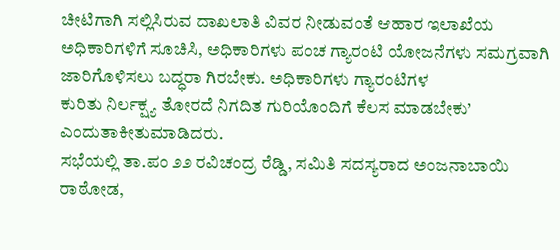ಚೀಟಿಗಾಗಿ ಸಲ್ಲಿಸಿರುವ ದಾಖಲಾತಿ ವಿವರ ನೀಡುವಂತೆ ಆಹಾರ ಇಲಾಖೆಯ ಅಧಿಕಾರಿಗಳಿಗೆ ಸೂಚಿಸಿ, ಅಧಿಕಾರಿಗಳು ಪಂಚ ಗ್ಯಾರಂಟಿ ಯೋಜನೆಗಳು ಸಮಗ್ರವಾಗಿ ಜಾರಿಗೊಳಿಸಲು ಬದ್ಧರಾ ಗಿರಬೇಕು. ಅಧಿಕಾರಿಗಳು ಗ್ಯಾರಂಟಿಗಳ
ಕುರಿತು ನಿರ್ಲಕ್ಷ್ಯ ತೋರದೆ ನಿಗದಿತ ಗುರಿಯೊಂದಿಗೆ ಕೆಲಸ ಮಾಡಬೇಕು’ ಎಂದುತಾಕೀತುಮಾಡಿದರು.
ಸಭೆಯಲ್ಲಿ ತಾ.ಪಂ ೨೨ ರವಿಚಂದ್ರ ರೆಡ್ಡಿ, ಸಮಿತಿ ಸದಸ್ಯರಾದ ಅಂಜನಾಬಾಯಿ ರಾಠೋಡ,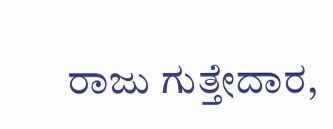ರಾಜು ಗುತ್ತೇದಾರ,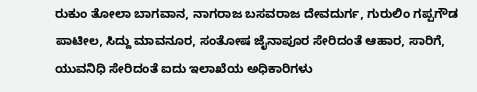ರುಕುಂ ತೋಲಾ ಬಾಗವಾನ, ನಾಗರಾಜ ಬಸವರಾಜ ದೇವದುರ್ಗ, ಗುರುಲಿಂ ಗಪ್ಪಗೌಡ ಪಾಟೀಲ, ಸಿದ್ದು ಮಾವನೂರ, ಸಂತೋಷ ಜೈನಾಪೂರ ಸೇರಿದಂತೆ ಆಹಾರ, ಸಾರಿಗೆ, ಯುವನಿಧಿ ಸೇರಿದಂತೆ ಐದು ಇಲಾಖೆಯ ಅಧಿಕಾರಿಗಳು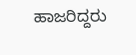ಹಾಜರಿದ್ದರು